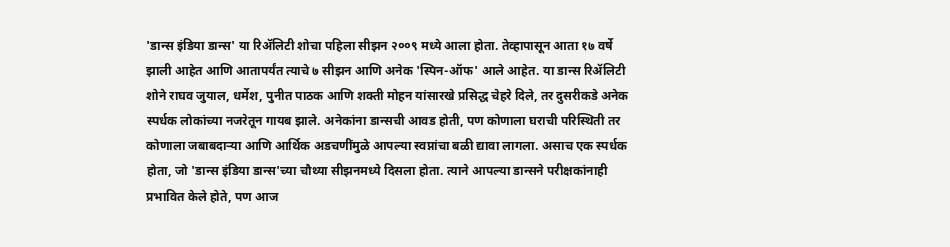'डान्स इंडिया डान्स' या रिॲलिटी शोचा पहिला सीझन २००९ मध्ये आला होता. तेव्हापासून आता १७ वर्षे झाली आहेत आणि आतापर्यंत त्याचे ७ सीझन आणि अनेक 'स्पिन-ऑफ' आले आहेत. या डान्स रिॲलिटी शोने राघव जुयाल, धर्मेश, पुनीत पाठक आणि शक्ती मोहन यांसारखे प्रसिद्ध चेहरे दिले, तर दुसरीकडे अनेक स्पर्धक लोकांच्या नजरेतून गायब झाले. अनेकांना डान्सची आवड होती, पण कोणाला घराची परिस्थिती तर कोणाला जबाबदाऱ्या आणि आर्थिक अडचणींमुळे आपल्या स्वप्नांचा बळी द्यावा लागला. असाच एक स्पर्धक होता, जो 'डान्स इंडिया डान्स'च्या चौथ्या सीझनमध्ये दिसला होता. त्याने आपल्या डान्सने परीक्षकांनाही प्रभावित केले होते, पण आज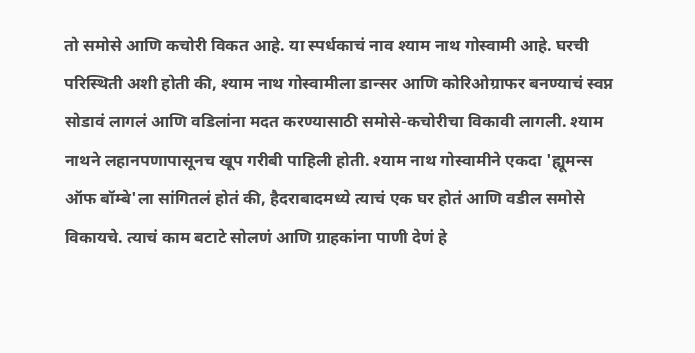तो समोसे आणि कचोरी विकत आहे. या स्पर्धकाचं नाव श्याम नाथ गोस्वामी आहे. घरची परिस्थिती अशी होती की, श्याम नाथ गोस्वामीला डान्सर आणि कोरिओग्राफर बनण्याचं स्वप्न सोडावं लागलं आणि वडिलांना मदत करण्यासाठी समोसे-कचोरीचा विकावी लागली. श्याम नाथने लहानपणापासूनच खूप गरीबी पाहिली होती. श्याम नाथ गोस्वामीने एकदा 'ह्यूमन्स ऑफ बॉम्बे'ला सांगितलं होतं की, हैदराबादमध्ये त्याचं एक घर होतं आणि वडील समोसे विकायचे. त्याचं काम बटाटे सोलणं आणि ग्राहकांना पाणी देणं हे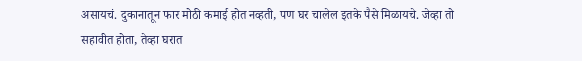असायचं. दुकानातून फार मोठी कमाई होत नव्हती, पण घर चालेल इतके पैसे मिळायचे. जेव्हा तो सहावीत होता, तेव्हा घरात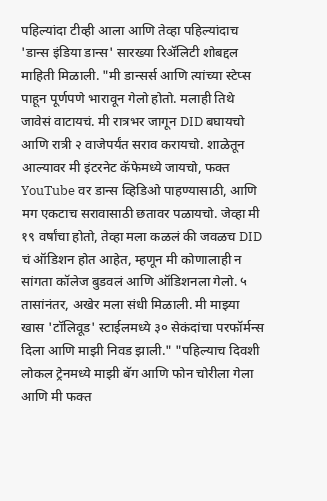पहिल्यांदा टीव्ही आला आणि तेव्हा पहिल्यांदाच 'डान्स इंडिया डान्स' सारख्या रिॲलिटी शोबद्दल माहिती मिळाली. "मी डान्सर्स आणि त्यांच्या स्टेप्स पाहून पूर्णपणे भारावून गेलो होतो. मलाही तिथे जावेसं वाटायचं. मी रात्रभर जागून DID बघायचो आणि रात्री २ वाजेपर्यंत सराव करायचो. शाळेतून आल्यावर मी इंटरनेट कॅफेमध्ये जायचो, फक्त YouTube वर डान्स व्हिडिओ पाहण्यासाठी, आणि मग एकटाच सरावासाठी छतावर पळायचो. जेव्हा मी १९ वर्षांचा होतो, तेव्हा मला कळलं की जवळच DID चं ऑडिशन होत आहेत, म्हणून मी कोणालाही न सांगता कॉलेज बुडवलं आणि ऑडिशनला गेलो. ५ तासांनंतर, अखेर मला संधी मिळाली. मी माझ्या खास 'टॉलिवूड' स्टाईलमध्ये ३० सेकंदांचा परफॉर्मन्स दिला आणि माझी निवड झाली." "पहिल्याच दिवशी लोकल ट्रेनमध्ये माझी बॅग आणि फोन चोरीला गेला आणि मी फक्त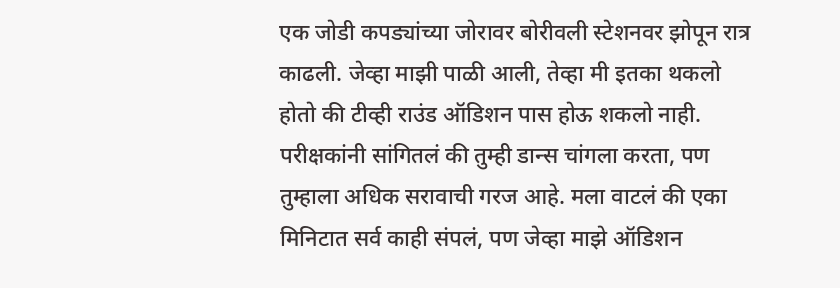एक जोडी कपड्यांच्या जोरावर बोरीवली स्टेशनवर झोपून रात्र काढली. जेव्हा माझी पाळी आली, तेव्हा मी इतका थकलो होतो की टीव्ही राउंड ऑडिशन पास होऊ शकलो नाही. परीक्षकांनी सांगितलं की तुम्ही डान्स चांगला करता, पण तुम्हाला अधिक सरावाची गरज आहे. मला वाटलं की एका मिनिटात सर्व काही संपलं, पण जेव्हा माझे ऑडिशन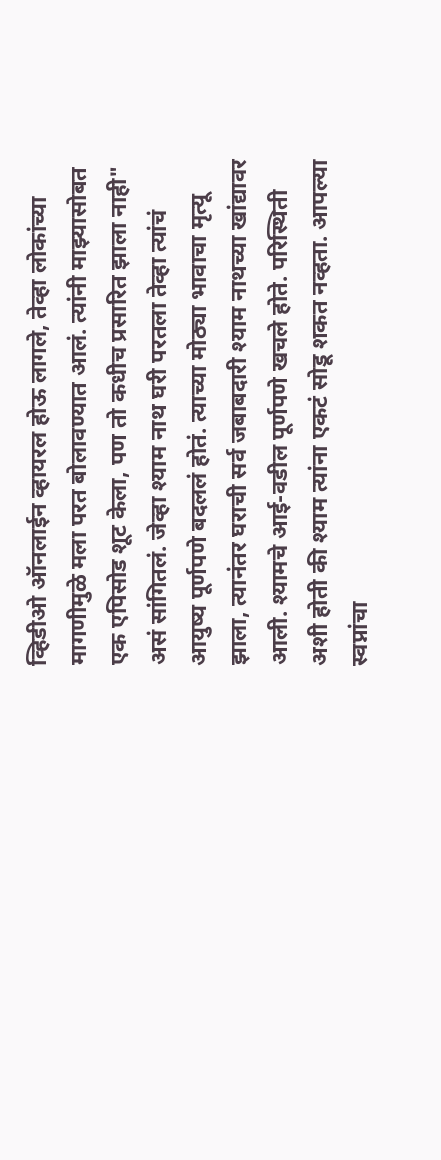व्हिडीओ ऑनलाईन व्हायरल होऊ लागले, तेव्हा लोकांच्या मागणीमुळे मला परत बोलावण्यात आलं. त्यांनी माझ्यासोबत एक एपिसोड शूट केला, पण तो कधीच प्रसारित झाला नाही" असं सांगितलं. जेव्हा श्याम नाथ घरी परतला तेव्हा त्यांचं आयुष्य पूर्णपणे बदललं होतं. त्याच्या मोठ्या भावाचा मृत्यू झाला, त्यानंतर घराची सर्व जबाबदारी श्याम नाथच्या खांद्यावर आली. श्यामचे आई-वडील पूर्णपणे खचले होते. परिस्थिती अशी होती की श्याम त्यांना एकटं सोडू शकत नव्हता. आपल्या स्वप्नांचा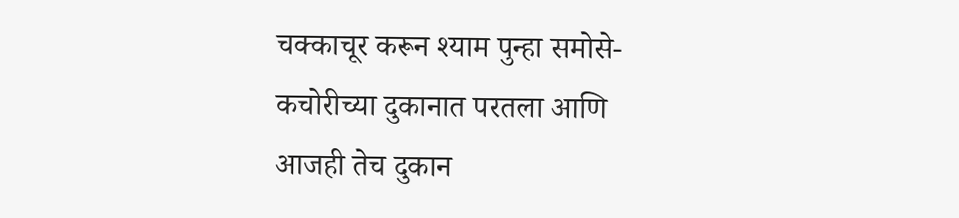चक्काचूर करून श्याम पुन्हा समोसे-कचोरीच्या दुकानात परतला आणि आजही तेच दुकान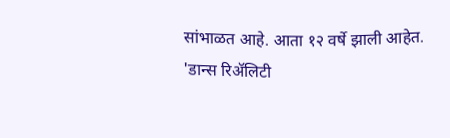सांभाळत आहे. आता १२ वर्षे झाली आहेत.
'डान्स रिॲलिटी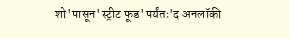शो'पासून'स्ट्रीट फूड'पर्यंतः'द अनलॉकी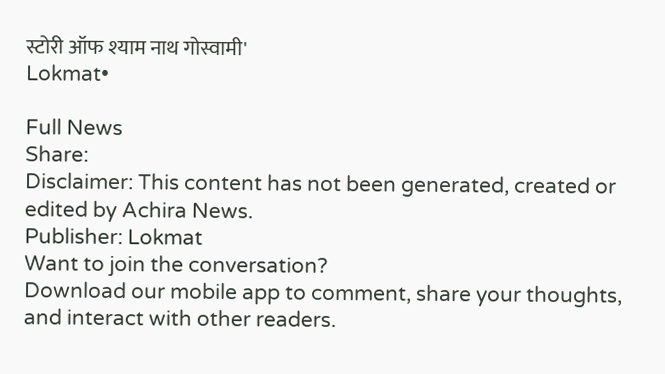स्टोरी ऑफ श्याम नाथ गोस्वामी'
Lokmat•

Full News
Share:
Disclaimer: This content has not been generated, created or edited by Achira News.
Publisher: Lokmat
Want to join the conversation?
Download our mobile app to comment, share your thoughts, and interact with other readers.